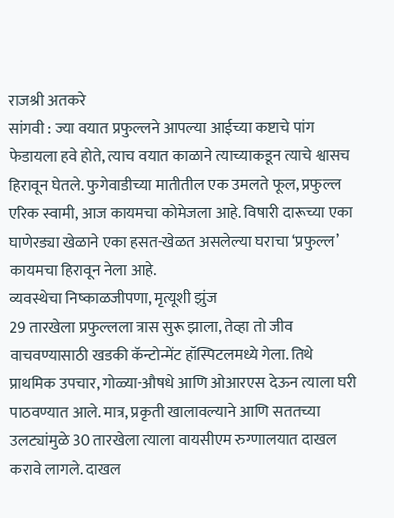राजश्री अतकरे
सांगवी : ज्या वयात प्रफुल्लने आपल्या आईच्या कष्टाचे पांग फेडायला हवे होते, त्याच वयात काळाने त्याच्याकडून त्याचे श्वासच हिरावून घेतले. फुगेवाडीच्या मातीतील एक उमलते फूल, प्रफुल्ल एरिक स्वामी, आज कायमचा कोमेजला आहे. विषारी दारूच्या एका घाणेरड्या खेळाने एका हसत-खेळत असलेल्या घराचा ‘प्रफुल्ल’ कायमचा हिरावून नेला आहे.
व्यवस्थेचा निष्काळजीपणा, मृत्यूशी झुंज
29 तारखेला प्रफुल्लला त्रास सुरू झाला, तेव्हा तो जीव वाचवण्यासाठी खडकी कॅन्टोन्मेंट हॉस्पिटलमध्ये गेला. तिथे प्राथमिक उपचार, गोळ्या-औषधे आणि ओआरएस देऊन त्याला घरी पाठवण्यात आले. मात्र, प्रकृती खालावल्याने आणि सततच्या उलट्यांमुळे 30 तारखेला त्याला वायसीएम रुग्णालयात दाखल करावे लागले. दाखल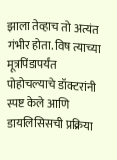झाला तेव्हाच तो अत्यंत गंभीर होता. विष त्याच्या मूत्रपिंडापर्यंत पोहोचल्याचे डॉक्टरांनी स्पष्ट केले आणि डायलिसिसची प्रक्रिया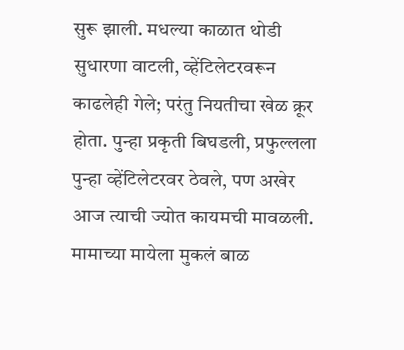सुरू झाली. मधल्या काळात थोडी सुधारणा वाटली, व्हेंटिलेटरवरून काढलेही गेले; परंतु नियतीचा खेळ क्रूर होता. पुन्हा प्रकृती बिघडली, प्रफुल्लला पुन्हा व्हेंटिलेटरवर ठेवले, पण अखेर आज त्याची ज्योत कायमची मावळली.
मामाच्या मायेला मुकलं बाळ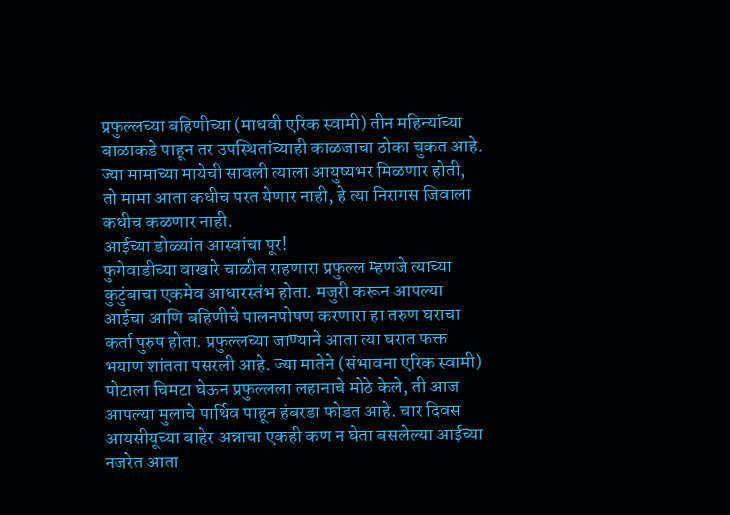प्रफुल्लच्या बहिणीच्या (माधवी एरिक स्वामी) तीन महिन्यांच्या बाळाकडे पाहून तर उपस्थितांच्याही काळजाचा ठोका चुकत आहे. ज्या मामाच्या मायेची सावली त्याला आयुष्यभर मिळणार होती, तो मामा आता कधीच परत येणार नाही, हे त्या निरागस जिवाला कधीच कळणार नाही.
आईच्या डोळ्यांत आस्वांचा पूर!
फुगेवाडीच्या वाखारे चाळीत राहणारा प्रफुल्ल म्हणजे त्याच्या कुटुंबाचा एकमेव आधारस्तंभ होता. मजुरी करून आपल्या आईचा आणि बहिणीचे पालनपोषण करणारा हा तरुण घराचा कर्ता पुरुष होता. प्रफुल्लच्या जाण्याने आता त्या घरात फक्त भयाण शांतता पसरली आहे. ज्या मातेने (संभावना एरिक स्वामी) पोटाला चिमटा घेऊन प्रफुल्लला लहानाचे मोठे केले, ती आज आपल्या मुलाचे पार्थिव पाहून हंबरडा फोडत आहे. चार दिवस आयसीयूच्या बाहेर अन्नाचा एकही कण न घेता बसलेल्या आईच्या नजरेत आता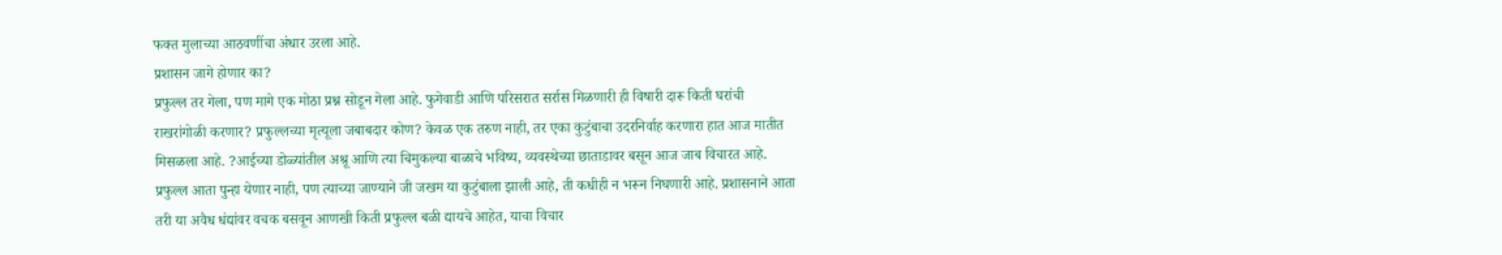फक्त मुलाच्या आठवणींचा अंधार उरला आहे.
प्रशासन जागे होणार का?
प्रफुल्ल तर गेला, पण मागे एक मोठा प्रश्न सोडून गेला आहे. फुगेवाडी आणि परिसरात सर्रास मिळणारी ही विषारी दारू किती घरांची राखरांगोळी करणार? प्रफुल्लच्या मृत्यूला जबाबदार कोण? केवळ एक तरुण नाही, तर एका कुटुंबाचा उदरनिर्वाह करणारा हात आज मातीत मिसळला आहे. ?आईच्या डोळ्यांतील अश्रू आणि त्या चिमुकल्या बाळाचे भविष्य, व्यवस्थेच्या छाताडावर बसून आज जाब विचारत आहे. प्रफुल्ल आता पुन्हा येणार नाही, पण त्याच्या जाण्याने जी जखम या कुटुंबाला झाली आहे, ती कधीही न भरून निघणारी आहे. प्रशासनाने आता तरी या अवैध धंद्यांवर वचक बसवून आणखी किती प्रफुल्ल बळी द्यायचे आहेत, याचा विचार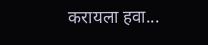करायला हवा...